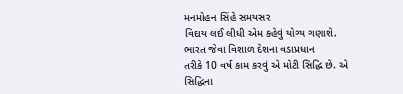મનમોહન સિંહે સમયસર
વિદાય લઈ લીધી એમ કહેવું યોગ્ય ગણાશે. ભારત જેવા વિશાળ દેશના વડાપ્રધાન
તરીકે 10 વર્ષ કામ કરવું એ મોટી સિદ્ધિ છે. એ સિદ્ધિના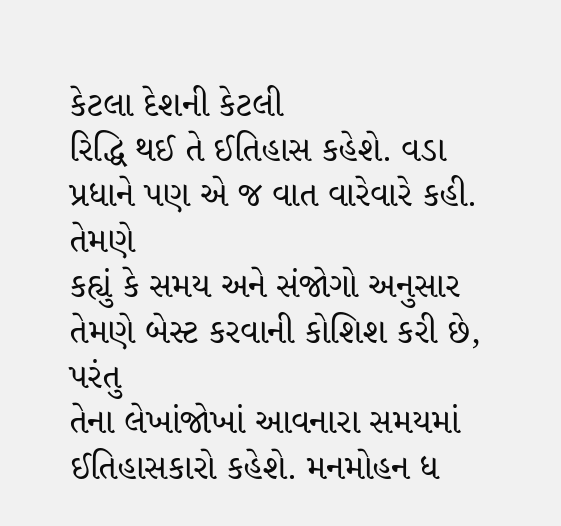કેટલા દેશની કેટલી
રિદ્ધિ થઈ તે ઈતિહાસ કહેશે. વડા પ્રધાને પણ એ જ વાત વારેવારે કહી. તેમણે
કહ્યું કે સમય અને સંજોગો અનુસાર તેમણે બેસ્ટ કરવાની કોશિશ કરી છે, પરંતુ
તેના લેખાંજોખાં આવનારા સમયમાં ઈતિહાસકારો કહેશે. મનમોહન ધ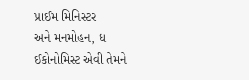પ્રાઈમ મિનિસ્ટર
અને મનમોહન, ધ ઈકોનોમિસ્ટ એવી તેમને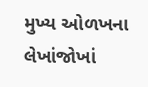મુખ્ય ઓળખના લેખાંજોખાં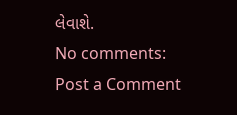લેવાશે.
No comments:
Post a Comment